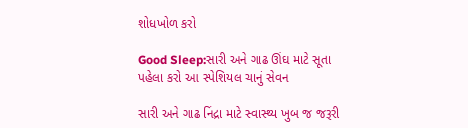શોધખોળ કરો

Good Sleep:સારી અને ગાઢ ઊંઘ માટે સૂતા પહેલા કરો આ સ્પેશિયલ ચાનું સેવન

સારી અને ગાઢ નિંદ્રા માટે સ્વાસ્થ્ય ખુબ જ જરૂરી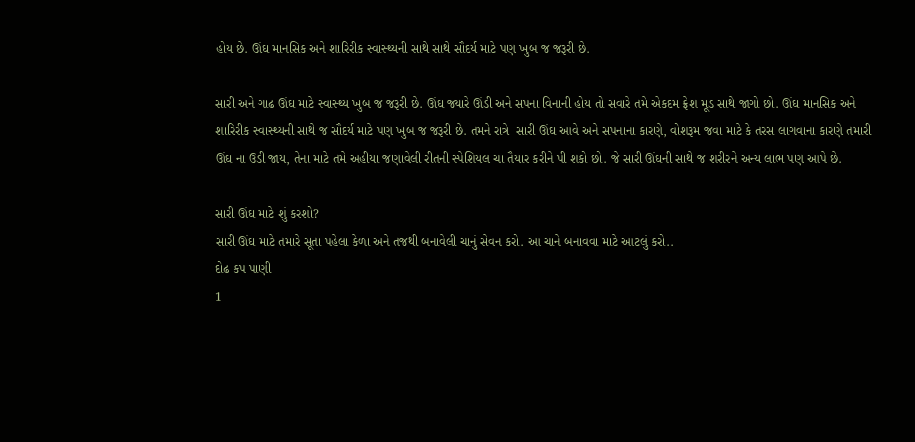હોય છે. ઊંઘ માનસિક અને શારિરીક સ્વાસ્થ્યની સાથે સાથે સૌદર્ય માટે પણ ખુબ જ જરૂરી છે.

સારી અને ગાઢ ઊંઘ માટે સ્વાસ્થ્ય ખુબ જ જરૂરી છે. ઊંઘ જ્યારે ઊંડી અને સપના વિનાની હોય તો સવારે તમે એકદમ ફ્રેશ મૂડ સાથે જાગો છો. ઊંઘ માનસિક અને શારિરીક સ્વાસ્થ્યની સાથે જ સૌદર્ય માટે પણ ખુબ જ જરૂરી છે. તમને રાત્રે  સારી ઊંઘ આવે અને સપનાના કારણે, વોશરૂમ જવા માટે કે તરસ લાગવાના કારણે તમારી ઊંઘ ના ઉડી જાય, તેના માટે તમે અહીયા જણાવેલી રીતની સ્પેશિયલ ચા તૈયાર કરીને પી શકો છો. જે સારી ઊંઘની સાથે જ શરીરને અન્ય લાભ પણ આપે છે.

સારી ઊંઘ માટે શું કરશો?
સારી ઊંઘ માટે તમારે સૂતા પહેલા કેળા અને તજથી બનાવેલી ચાનું સેવન કરો. આ ચાને બનાવવા માટે આટલું કરો..
દોઢ કપ પાણી
1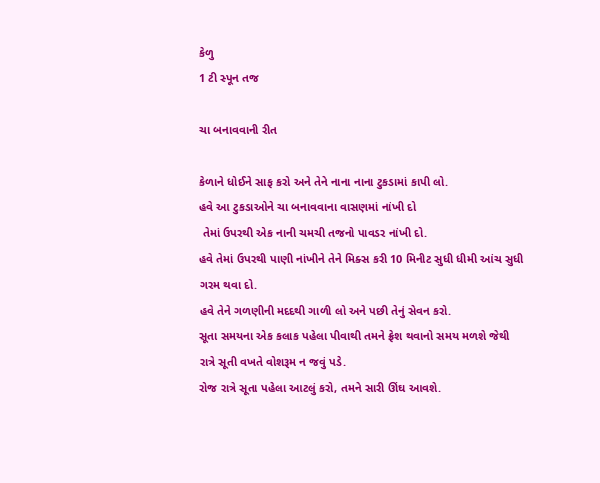કેળુ
1 ટી સ્પૂન તજ

ચા બનાવવાની રીત

કેળાને ધોઈને સાફ કરો અને તેને નાના નાના ટુકડામાં કાપી લો.
હવે આ ટુકડાઓને ચા બનાવવાના વાસણમાં નાંખી દો
 તેમાં ઉપરથી એક નાની ચમચી તજનો પાવડર નાંખી દો.
હવે તેમાં ઉપરથી પાણી નાંખીને તેને મિક્સ કરી 10 મિનીટ સુધી ધીમી આંચ સુધી ગરમ થવા દો.
હવે તેને ગળણીની મદદથી ગાળી લો અને પછી તેનું સેવન કરો.
સૂતા સમયના એક કલાક પહેલા પીવાથી તમને ફ્રેશ થવાનો સમય મળશે જેથી રાત્રે સૂતી વખતે વોશરૂમ ન જવું પડે.
રોજ રાત્રે સૂતા પહેલા આટલું કરો, તમને સારી ઊંઘ આવશે.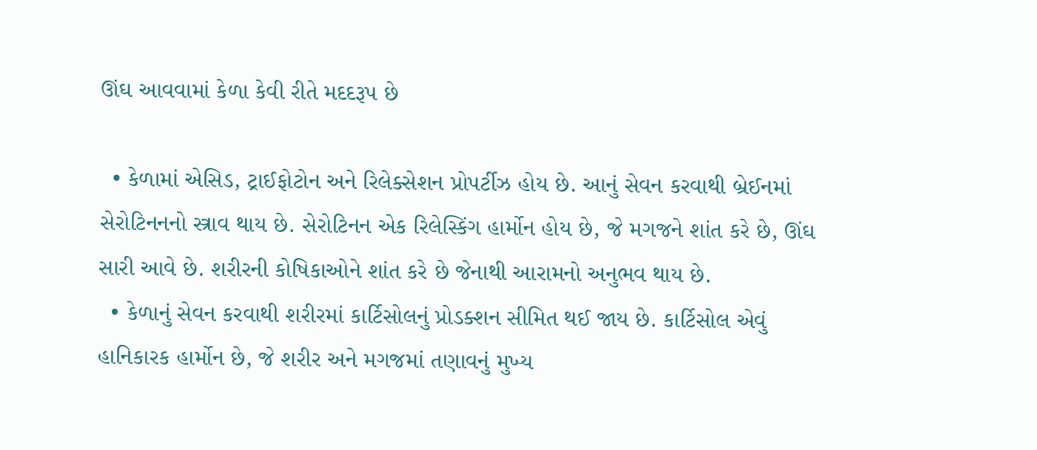ઊંઘ આવવામાં કેળા કેવી રીતે મદદરૂપ છે

  • કેળામાં એસિડ, ટ્રાઈફોટોન અને રિલેક્સેશન પ્રોપર્ટીઝ હોય છે. આનું સેવન કરવાથી બ્રેઈનમાં સેરોટિનનનો સ્ત્રાવ થાય છે. સેરોટિનન એક રિલેસ્કિંગ હાર્મોન હોય છે, જે મગજને શાંત કરે છે, ઊંઘ સારી આવે છે. શરીરની કોષિકાઓને શાંત કરે છે જેનાથી આરામનો અનુભવ થાય છે.
  • કેળાનું સેવન કરવાથી શરીરમાં કાર્ટિસોલનું પ્રોડક્શન સીમિત થઈ જાય છે. કાર્ટિસોલ એવું હાનિકારક હાર્મોન છે, જે શરીર અને મગજમાં તણાવનું મુખ્ય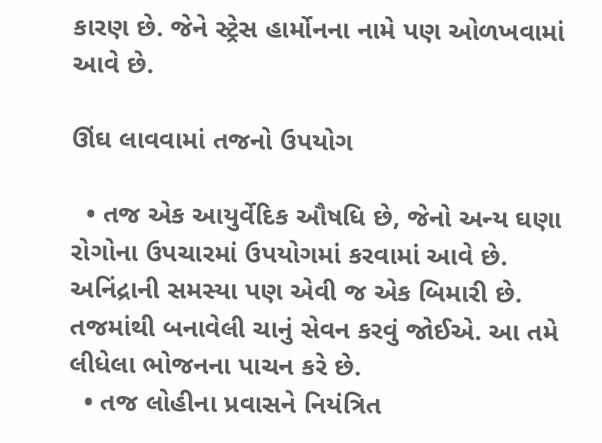કારણ છે. જેને સ્ટ્રેસ હાર્મોનના નામે પણ ઓળખવામાં આવે છે.

ઊંઘ લાવવામાં તજનો ઉપયોગ

  • તજ એક આયુર્વેદિક ઔષધિ છે, જેનો અન્ય ઘણા રોગોના ઉપચારમાં ઉપયોગમાં કરવામાં આવે છે. અનિંદ્રાની સમસ્યા પણ એવી જ એક બિમારી છે. તજમાંથી બનાવેલી ચાનું સેવન કરવું જોઈએ. આ તમે લીધેલા ભોજનના પાચન કરે છે.
  • તજ લોહીના પ્રવાસને નિયંત્રિત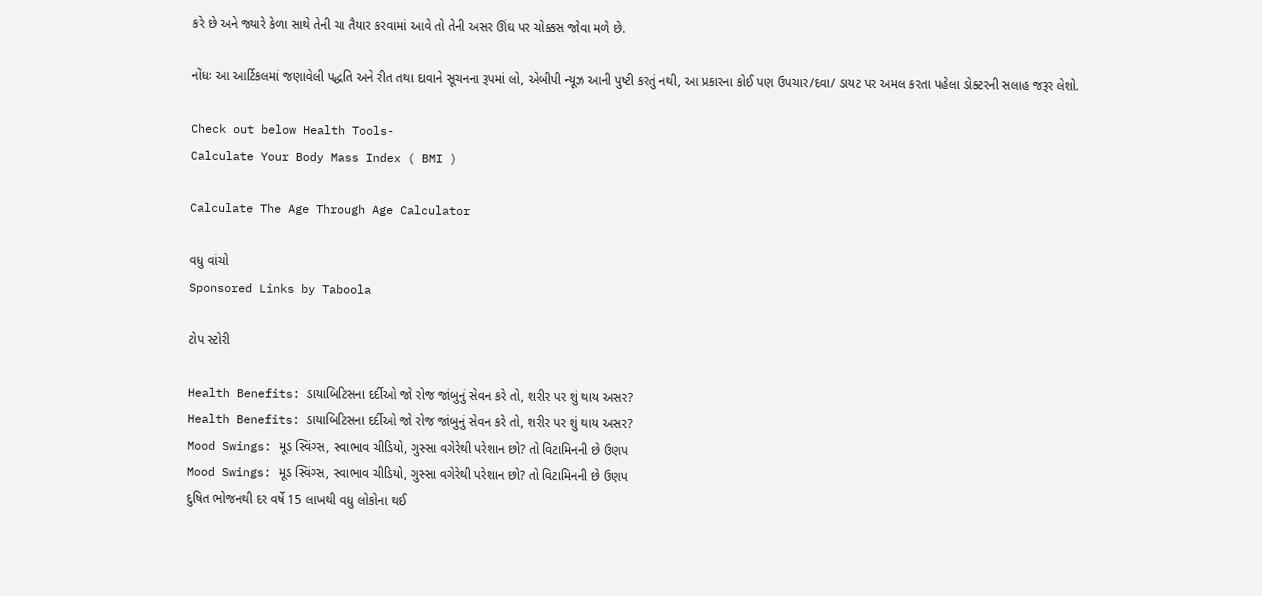કરે છે અને જ્યારે કેળા સાથે તેની ચા તૈયાર કરવામાં આવે તો તેની અસર ઊંઘ પર ચોક્કસ જોવા મળે છે.

નોંધઃ આ આર્ટિકલમાં જણાવેલી પદ્ધતિ અને રીત તથા દાવાને સૂચનના રૂપમાં લો, એબીપી ન્યૂઝ આની પુષ્ટી કરતું નથી, આ પ્રકારના કોઈ પણ ઉપચાર/દવા/ ડાયટ પર અમલ કરતા પહેલા ડોક્ટરની સલાહ જરૂર લેશો.

Check out below Health Tools-
Calculate Your Body Mass Index ( BMI )

Calculate The Age Through Age Calculator

વધુ વાંચો
Sponsored Links by Taboola

ટોપ સ્ટોરી

Health Benefits: ડાયાબિટિસના દર્દીઓ જો રોજ જાંબુનું સેવન કરે તો, શરીર પર શું થાય અસર?
Health Benefits: ડાયાબિટિસના દર્દીઓ જો રોજ જાંબુનું સેવન કરે તો, શરીર પર શું થાય અસર?
Mood Swings: મૂડ સ્વિંગ્સ, સ્વાભાવ ચીડિયો, ગુસ્સા વગેરેથી પરેશાન છો? તો વિટામિનની છે ઉણપ
Mood Swings: મૂડ સ્વિંગ્સ, સ્વાભાવ ચીડિયો, ગુસ્સા વગેરેથી પરેશાન છો? તો વિટામિનની છે ઉણપ
દુષિત ભોજનથી દર વર્ષે 15 લાખથી વધુ લોકોના થઈ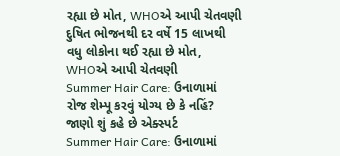રહ્યા છે મોત, WHOએ આપી ચેતવણી
દુષિત ભોજનથી દર વર્ષે 15 લાખથી વધુ લોકોના થઈ રહ્યા છે મોત, WHOએ આપી ચેતવણી
Summer Hair Care: ઉનાળામાં રોજ શેમ્પૂ કરવું યોગ્ય છે કે નહિં? જાણો શું કહે છે એક્સ્પર્ટ
Summer Hair Care: ઉનાળામાં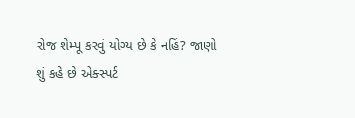રોજ શેમ્પૂ કરવું યોગ્ય છે કે નહિં? જાણો શું કહે છે એક્સ્પર્ટ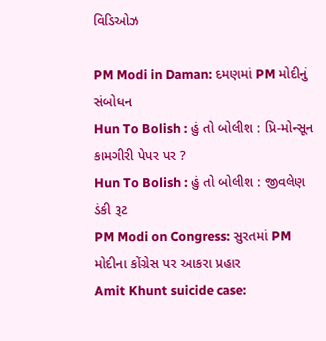વિડિઓઝ

PM Modi in Daman: દમણમાં PM મોદીનું સંબોધન
Hun To Bolish : હું તો બોલીશ : પ્રિ-મોન્સૂન કામગીરી પેપર પર ?
Hun To Bolish : હું તો બોલીશ : જીવલેણ ડંકી રૂટ
PM Modi on Congress: સુરતમાં PM મોદીના કોંગ્રેસ પર આકરા પ્રહાર
Amit Khunt suicide case: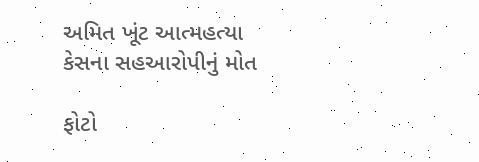અમિત ખૂંટ આત્મહત્યા કેસના સહઆરોપીનું મોત

ફોટો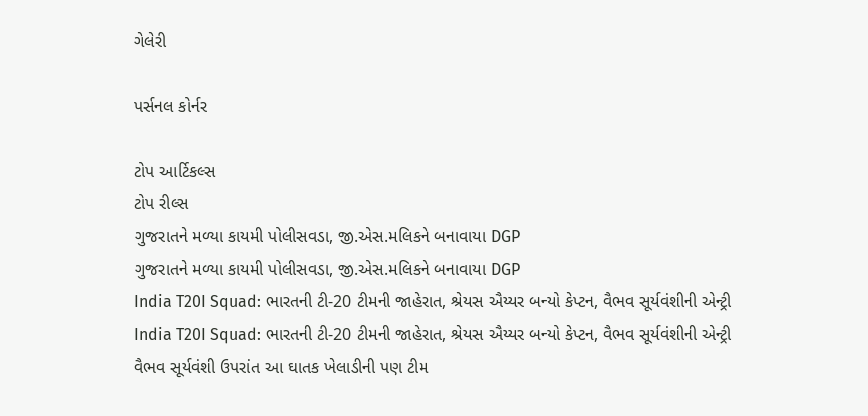ગેલેરી

પર્સનલ કોર્નર

ટોપ આર્ટિકલ્સ
ટોપ રીલ્સ
ગુજરાતને મળ્યા કાયમી પોલીસવડા, જી.એસ.મલિકને બનાવાયા DGP
ગુજરાતને મળ્યા કાયમી પોલીસવડા, જી.એસ.મલિકને બનાવાયા DGP
India T20I Squad: ભારતની ટી-20 ટીમની જાહેરાત, શ્રેયસ ઐય્યર બન્યો કેપ્ટન, વૈભવ સૂર્યવંશીની એન્ટ્રી
India T20I Squad: ભારતની ટી-20 ટીમની જાહેરાત, શ્રેયસ ઐય્યર બન્યો કેપ્ટન, વૈભવ સૂર્યવંશીની એન્ટ્રી
વૈભવ સૂર્યવંશી ઉપરાંત આ ઘાતક ખેલાડીની પણ ટીમ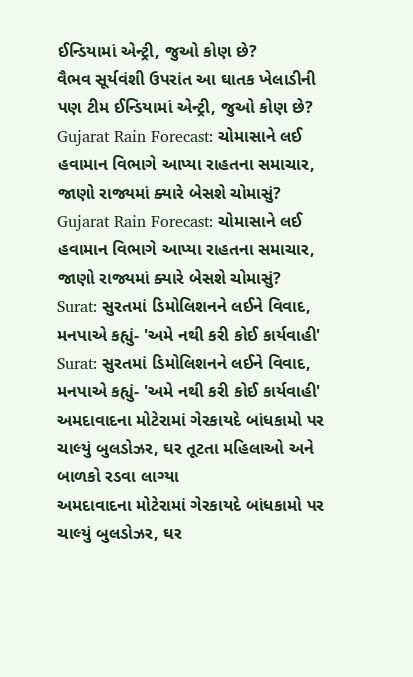ઈન્ડિયામાં એન્ટ્રી, જુઓ કોણ છે?
વૈભવ સૂર્યવંશી ઉપરાંત આ ઘાતક ખેલાડીની પણ ટીમ ઈન્ડિયામાં એન્ટ્રી, જુઓ કોણ છે?
Gujarat Rain Forecast: ચોમાસાને લઈ હવામાન વિભાગે આપ્યા રાહતના સમાચાર, જાણો રાજ્યમાં ક્યારે બેસશે ચોમાસું?
Gujarat Rain Forecast: ચોમાસાને લઈ હવામાન વિભાગે આપ્યા રાહતના સમાચાર, જાણો રાજ્યમાં ક્યારે બેસશે ચોમાસું?
Surat: સુરતમાં ડિમોલિશનને લઈને વિવાદ, મનપાએ કહ્યું- 'અમે નથી કરી કોઈ કાર્યવાહી'
Surat: સુરતમાં ડિમોલિશનને લઈને વિવાદ, મનપાએ કહ્યું- 'અમે નથી કરી કોઈ કાર્યવાહી'
અમદાવાદના મોટેરામાં ગેરકાયદે બાંધકામો પર ચાલ્યું બુલડોઝર, ઘર તૂટતા મહિલાઓ અને બાળકો રડવા લાગ્યા
અમદાવાદના મોટેરામાં ગેરકાયદે બાંધકામો પર ચાલ્યું બુલડોઝર, ઘર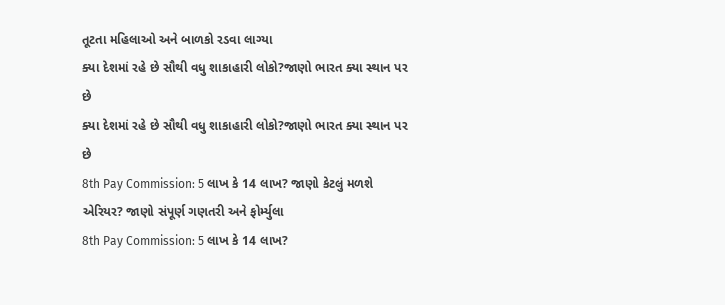તૂટતા મહિલાઓ અને બાળકો રડવા લાગ્યા
ક્યા દેશમાં રહે છે સૌથી વધુ શાકાહારી લોકો?જાણો ભારત ક્યા સ્થાન પર છે
ક્યા દેશમાં રહે છે સૌથી વધુ શાકાહારી લોકો?જાણો ભારત ક્યા સ્થાન પર છે
8th Pay Commission: 5 લાખ કે 14 લાખ? જાણો કેટલું મળશે એરિયર? જાણો સંપૂર્ણ ગણતરી અને ફોર્મ્યુલા
8th Pay Commission: 5 લાખ કે 14 લાખ?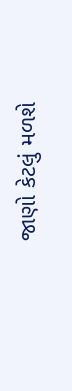જાણો કેટલું મળશે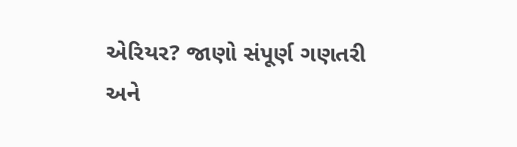એરિયર? જાણો સંપૂર્ણ ગણતરી અને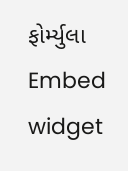ફોર્મ્યુલા
Embed widget